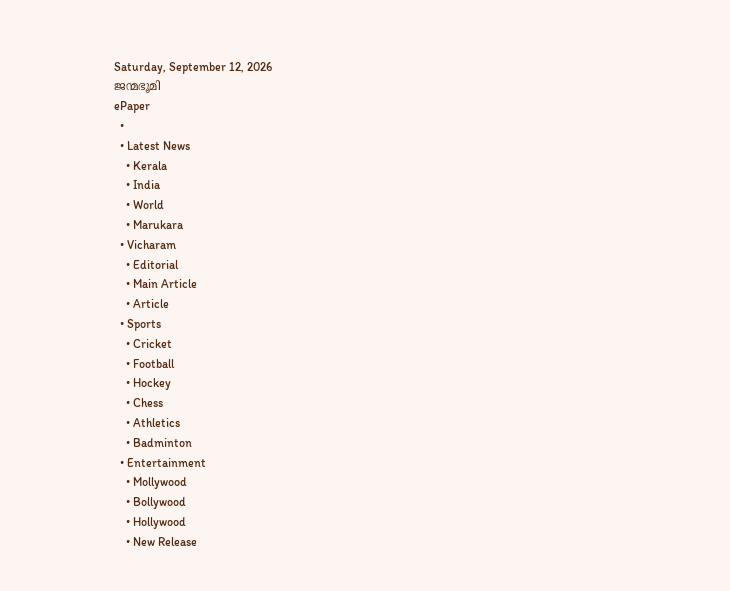Saturday, September 12, 2026
ജന്മഭൂമി
ePaper
  •
  • Latest News
    • Kerala
    • India
    • World
    • Marukara
  • Vicharam
    • Editorial
    • Main Article
    • Article
  • Sports
    • Cricket
    • Football
    • Hockey
    • Chess
    • Athletics
    • Badminton
  • Entertainment
    • Mollywood
    • Bollywood
    • Hollywood
    • New Release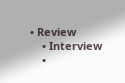• Review
    • Interview
    •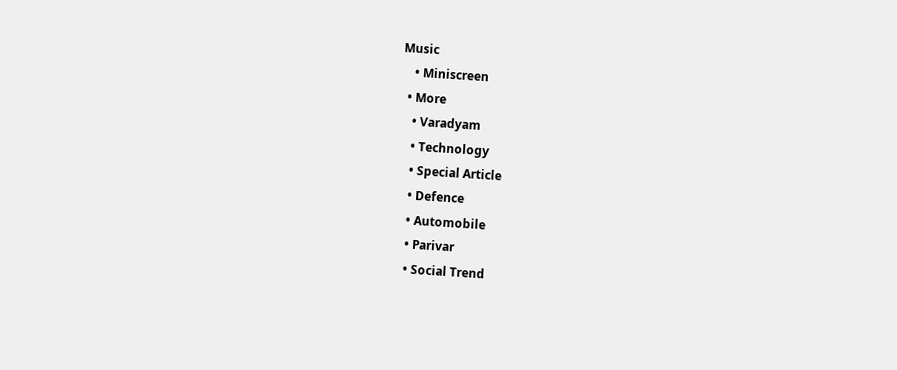Music
    • Miniscreen
  • More
    • Varadyam
    • Technology
    • Special Article
    • Defence
    • Automobile
    • Parivar
    • Social Trend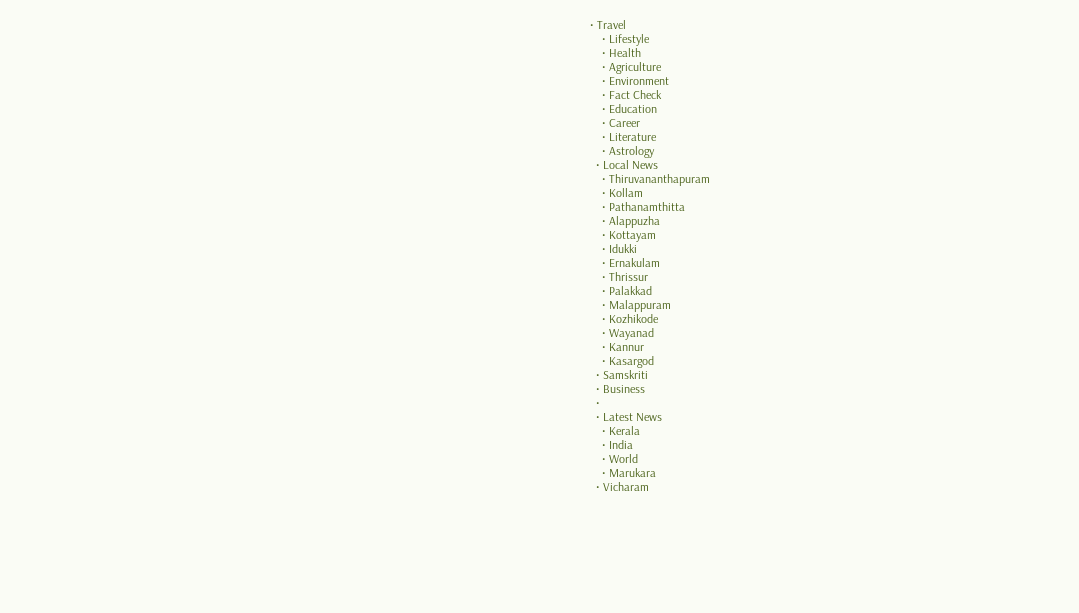• Travel
    • Lifestyle
    • Health
    • Agriculture
    • Environment
    • Fact Check
    • Education
    • Career
    • Literature
    • Astrology
  • Local News
    • Thiruvananthapuram
    • Kollam
    • Pathanamthitta
    • Alappuzha
    • Kottayam
    • Idukki
    • Ernakulam
    • Thrissur
    • Palakkad
    • Malappuram
    • Kozhikode
    • Wayanad
    • Kannur
    • Kasargod
  • Samskriti
  • Business
  •
  • Latest News
    • Kerala
    • India
    • World
    • Marukara
  • Vicharam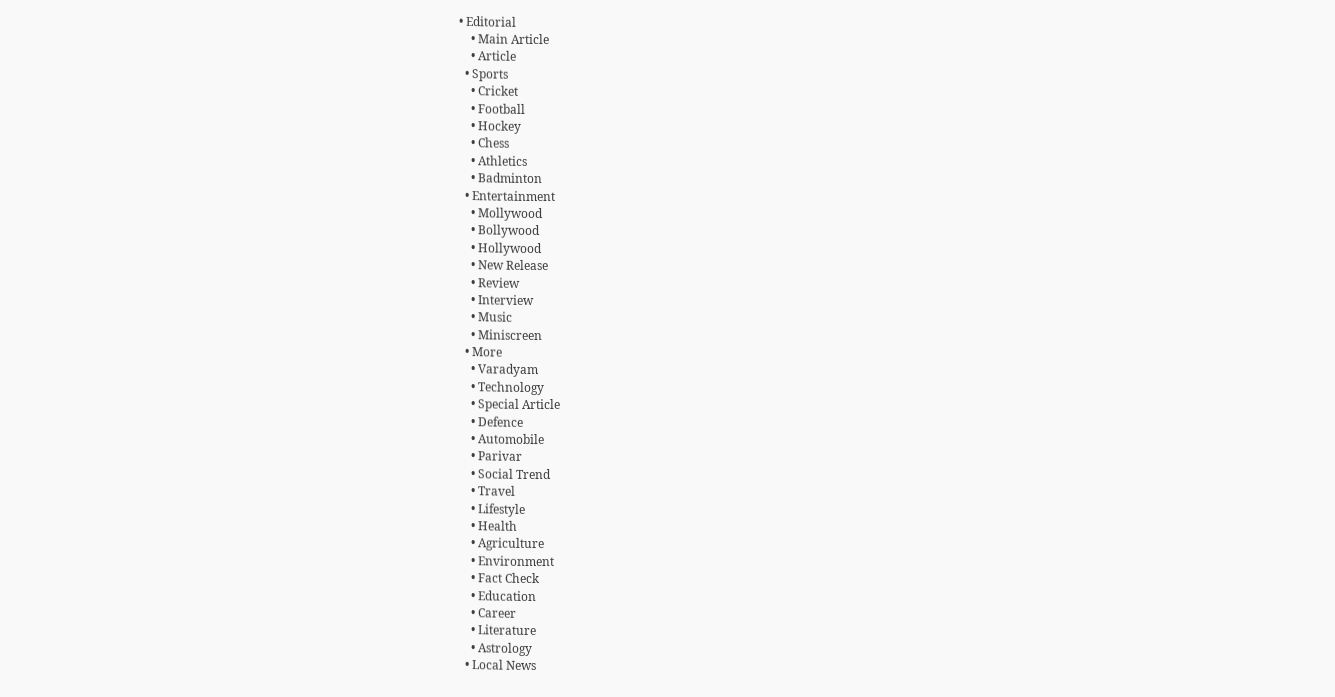• Editorial
    • Main Article
    • Article
  • Sports
    • Cricket
    • Football
    • Hockey
    • Chess
    • Athletics
    • Badminton
  • Entertainment
    • Mollywood
    • Bollywood
    • Hollywood
    • New Release
    • Review
    • Interview
    • Music
    • Miniscreen
  • More
    • Varadyam
    • Technology
    • Special Article
    • Defence
    • Automobile
    • Parivar
    • Social Trend
    • Travel
    • Lifestyle
    • Health
    • Agriculture
    • Environment
    • Fact Check
    • Education
    • Career
    • Literature
    • Astrology
  • Local News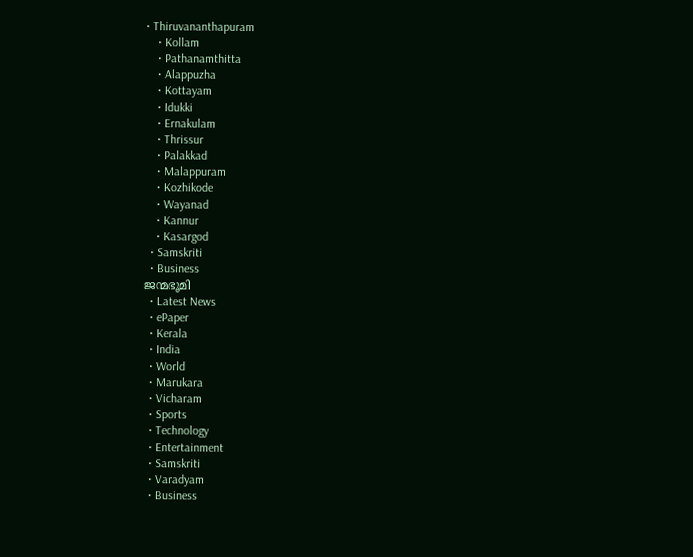• Thiruvananthapuram
    • Kollam
    • Pathanamthitta
    • Alappuzha
    • Kottayam
    • Idukki
    • Ernakulam
    • Thrissur
    • Palakkad
    • Malappuram
    • Kozhikode
    • Wayanad
    • Kannur
    • Kasargod
  • Samskriti
  • Business
ജന്മഭൂമി
  • Latest News
  • ePaper
  • Kerala
  • India
  • World
  • Marukara
  • Vicharam
  • Sports
  • Technology
  • Entertainment
  • Samskriti
  • Varadyam
  • Business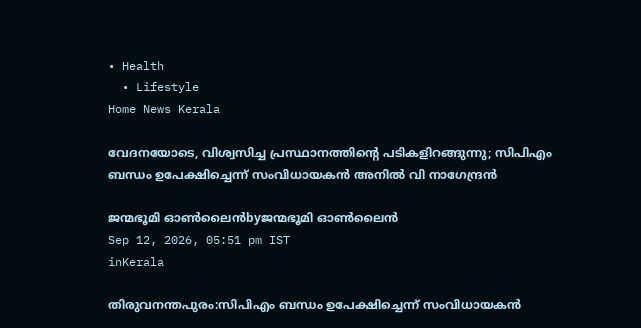• Health
  • Lifestyle
Home News Kerala

വേദനയോടെ, വിശ്വസിച്ച പ്രസ്ഥാനത്തിന്റെ പടികളിറങ്ങുന്നു; സിപിഎം ബന്ധം ഉപേക്ഷിച്ചെന്ന് സംവിധായകന്‍ അനില്‍ വി നാഗേന്ദ്രന്‍

ജന്മഭൂമി ഓണ്‍ലൈന്‍byജന്മഭൂമി ഓണ്‍ലൈന്‍
Sep 12, 2026, 05:51 pm IST
inKerala

തിരുവനന്തപുരം:സിപിഎം ബന്ധം ഉപേക്ഷിച്ചെന്ന് സംവിധായകന്‍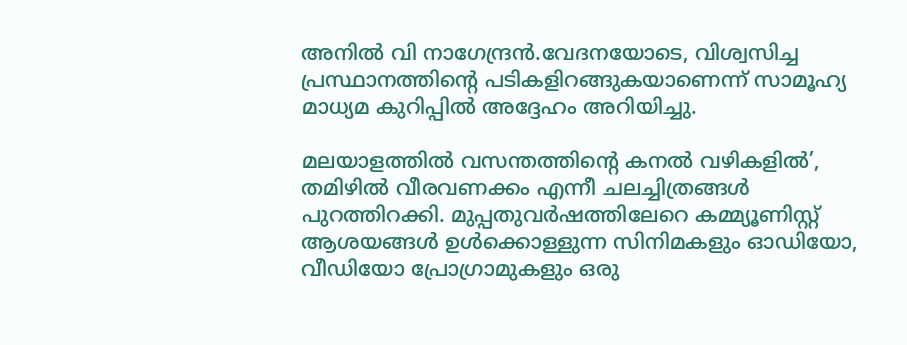അനില്‍ വി നാഗേന്ദ്രന്‍.വേദനയോടെ, വിശ്വസിച്ച പ്രസ്ഥാനത്തിന്റെ പടികളിറങ്ങുകയാണെന്ന് സാമൂഹ്യ മാധ്യമ കുറിപ്പില്‍ അദ്ദേഹം അറിയിച്ചു.

മലയാളത്തില്‍ വസന്തത്തിന്റെ കനല്‍ വഴികളില്‍’, തമിഴില്‍ വീരവണക്കം എന്നീ ചലച്ചിത്രങ്ങള്‍ പുറത്തിറക്കി. മുപ്പതുവര്‍ഷത്തിലേറെ കമ്മ്യൂണിസ്റ്റ് ആശയങ്ങള്‍ ഉള്‍ക്കൊള്ളുന്ന സിനിമകളും ഓഡിയോ, വീഡിയോ പ്രോഗ്രാമുകളും ഒരു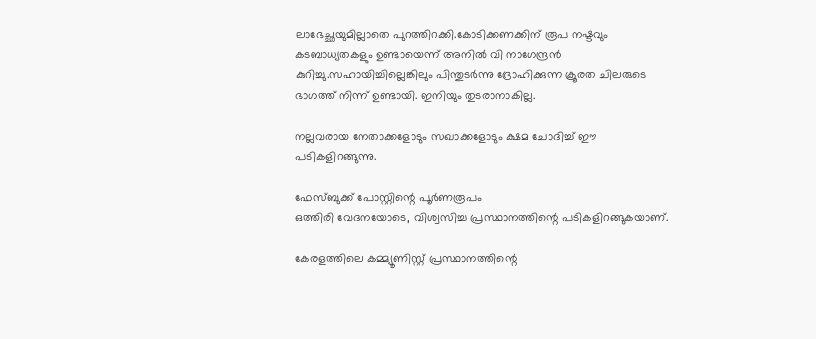ലാഭേച്ഛയുമില്ലാതെ പുറത്തിറക്കി.കോടിക്കണക്കിന് രൂപ നഷ്ടവും കടബാധ്യതകളും ഉണ്ടായെന്ന് അനില്‍ വി നാഗേന്ദ്രന്‍ കുറിച്ചു.സഹായിച്ചില്ലെങ്കിലും പിന്തുടര്‍ന്നു ദ്രോഹിക്കുന്ന ക്രൂരത ചിലരുടെ ഭാഗത്ത് നിന്ന് ഉണ്ടായി. ഇനിയും തുടരാനാകില്ല.

നല്ലവരായ നേതാക്കളോടും സഖാക്കളോടും ക്ഷമ ചോദിച്ച് ഈ പടികളിറങ്ങുന്നു.

ഫേസ്ബുക്ക് പോസ്റ്റിന്റെ പൂര്‍ണരൂപം
ഒത്തിരി വേദനയോടെ, വിശ്വസിച്ച പ്രസ്ഥാനത്തിന്റെ പടികളിറങ്ങുകയാണ്.

കേരളത്തിലെ കമ്മ്യൂണിസ്റ്റ് പ്രസ്ഥാനത്തിന്റെ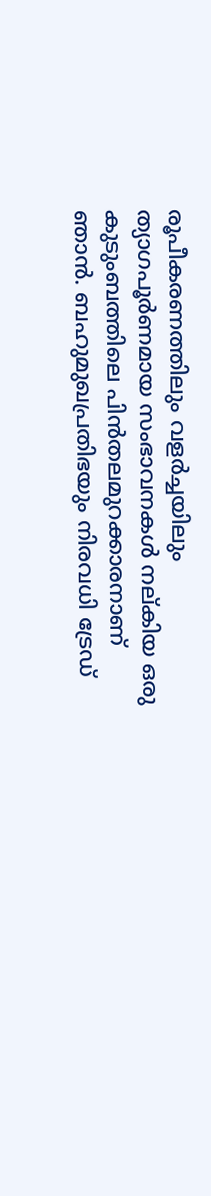രൂപീകരണത്തിലും വളര്‍ച്ചയിലും ത്യാഗപൂര്‍ണമായ സംഭാവനകള്‍ നല്കിയ ഒരു കുടുംബത്തിലെ പിന്‍തലമുറക്കാരനാണ് ഞാന്‍. ബഹുമുഖപ്രതിഭയും നിരവധി ട്രേഡ്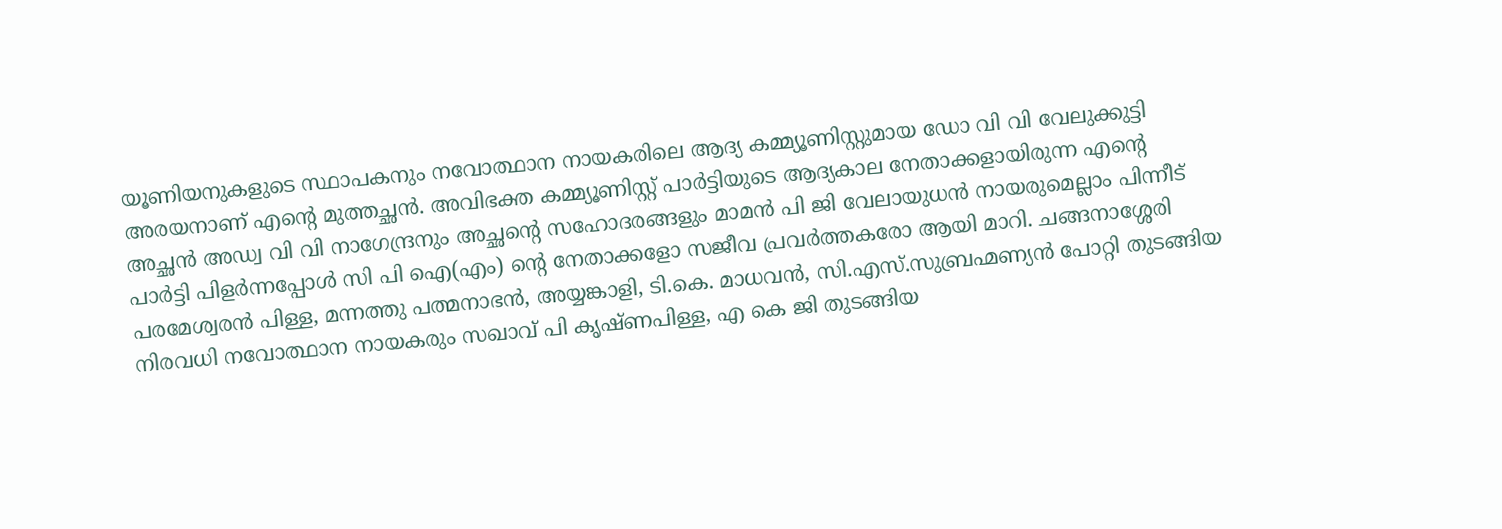യൂണിയനുകളുടെ സ്ഥാപകനും നവോത്ഥാന നായകരിലെ ആദ്യ കമ്മ്യൂണിസ്റ്റുമായ ഡോ വി വി വേലുക്കുട്ടി അരയനാണ് എന്റെ മുത്തച്ഛന്‍. അവിഭക്ത കമ്മ്യൂണിസ്റ്റ് പാര്‍ട്ടിയുടെ ആദ്യകാല നേതാക്കളായിരുന്ന എന്റെ അച്ഛന്‍ അഡ്വ വി വി നാഗേന്ദ്രനും അച്ഛന്റെ സഹോദരങ്ങളും മാമന്‍ പി ജി വേലായുധന്‍ നായരുമെല്ലാം പിന്നീട് പാര്‍ട്ടി പിളര്‍ന്നപ്പോള്‍ സി പി ഐ(എം) ന്റെ നേതാക്കളോ സജീവ പ്രവര്‍ത്തകരോ ആയി മാറി. ചങ്ങനാശ്ശേരി പരമേശ്വരന്‍ പിള്ള, മന്നത്തു പത്മനാഭന്‍, അയ്യങ്കാളി, ടി.കെ. മാധവന്‍, സി.എസ്.സുബ്രഹ്മണ്യന്‍ പോറ്റി തുടങ്ങിയ നിരവധി നവോത്ഥാന നായകരും സഖാവ് പി കൃഷ്ണപിള്ള, എ കെ ജി തുടങ്ങിയ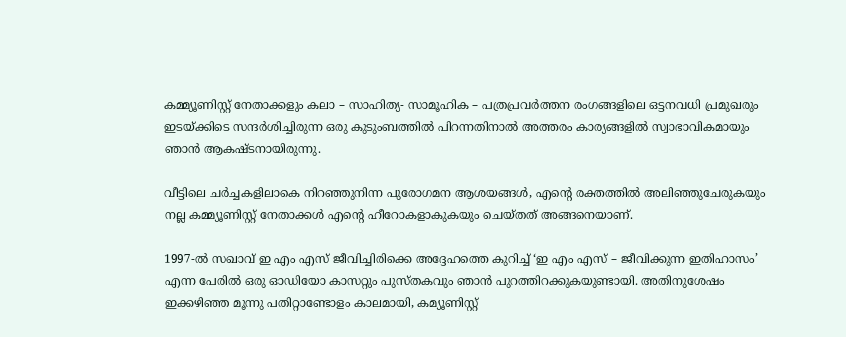കമ്മ്യൂണിസ്റ്റ് നേതാക്കളും കലാ – സാഹിത്യ- സാമൂഹിക – പത്രപ്രവര്‍ത്തന രംഗങ്ങളിലെ ഒട്ടനവധി പ്രമുഖരും ഇടയ്‌ക്കിടെ സന്ദര്‍ശിച്ചിരുന്ന ഒരു കുടുംബത്തില്‍ പിറന്നതിനാല്‍ അത്തരം കാര്യങ്ങളില്‍ സ്വാഭാവികമായും ഞാന്‍ ആകഷ്ടനായിരുന്നു.

വീട്ടിലെ ചര്‍ച്ചകളിലാകെ നിറഞ്ഞുനിന്ന പുരോഗമന ആശയങ്ങള്‍, എന്റെ രക്തത്തില്‍ അലിഞ്ഞുചേരുകയും നല്ല കമ്മ്യൂണിസ്റ്റ് നേതാക്കള്‍ എന്റെ ഹീറോകളാകുകയും ചെയ്തത് അങ്ങനെയാണ്.

1997-ല്‍ സഖാവ് ഇ എം എസ് ജീവിച്ചിരിക്കെ അദ്ദേഹത്തെ കുറിച്ച് ‘ഇ എം എസ് – ജീവിക്കുന്ന ഇതിഹാസം’ എന്ന പേരില്‍ ഒരു ഓഡിയോ കാസറ്റും പുസ്തകവും ഞാന്‍ പുറത്തിറക്കുകയുണ്ടായി. അതിനുശേഷം ഇക്കഴിഞ്ഞ മൂന്നു പതിറ്റാണ്ടോളം കാലമായി, കമ്യൂണിസ്റ്റ്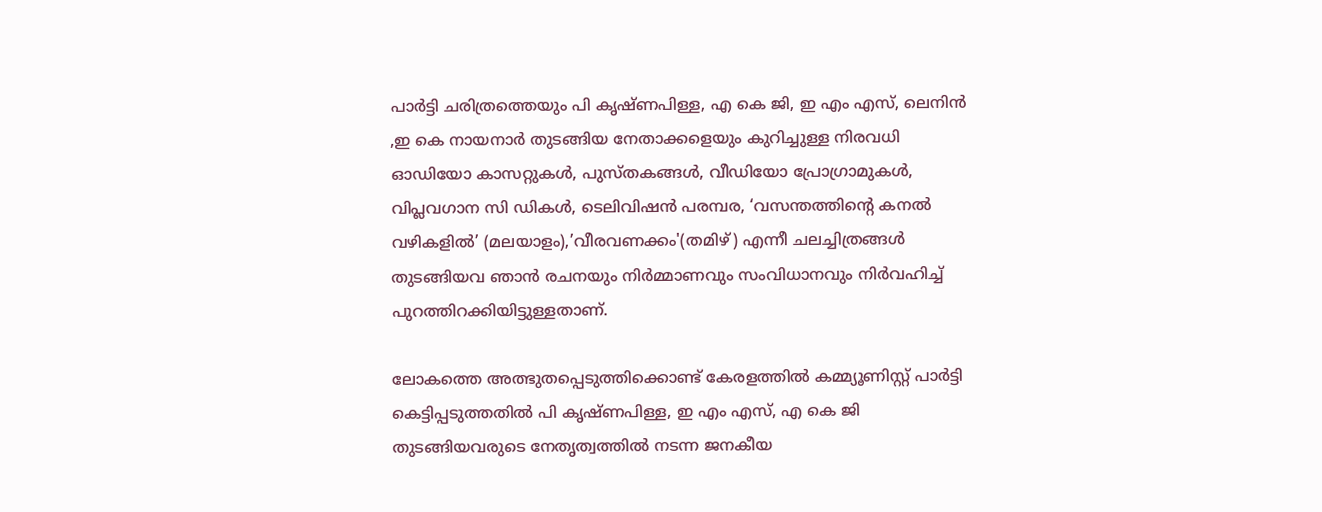പാര്‍ട്ടി ചരിത്രത്തെയും പി കൃഷ്ണപിള്ള, എ കെ ജി, ഇ എം എസ്, ലെനിന്‍ ,ഇ കെ നായനാര്‍ തുടങ്ങിയ നേതാക്കളെയും കുറിച്ചുള്ള നിരവധി ഓഡിയോ കാസറ്റുകള്‍, പുസ്തകങ്ങള്‍, വീഡിയോ പ്രോഗ്രാമുകള്‍, വിപ്ലവഗാന സി ഡികള്‍, ടെലിവിഷന്‍ പരമ്പര, ‘വസന്തത്തിന്റെ കനല്‍ വഴികളില്‍’ (മലയാളം),’വീരവണക്കം'(തമിഴ്) എന്നീ ചലച്ചിത്രങ്ങള്‍ തുടങ്ങിയവ ഞാന്‍ രചനയും നിര്‍മ്മാണവും സംവിധാനവും നിര്‍വഹിച്ച് പുറത്തിറക്കിയിട്ടുള്ളതാണ്.

ലോകത്തെ അത്ഭുതപ്പെടുത്തിക്കൊണ്ട് കേരളത്തില്‍ കമ്മ്യൂണിസ്റ്റ് പാര്‍ട്ടി കെട്ടിപ്പടുത്തതില്‍ പി കൃഷ്ണപിള്ള, ഇ എം എസ്, എ കെ ജി തുടങ്ങിയവരുടെ നേതൃത്വത്തില്‍ നടന്ന ജനകീയ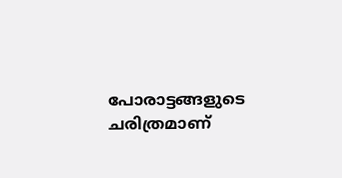പോരാട്ടങ്ങളുടെ ചരിത്രമാണ്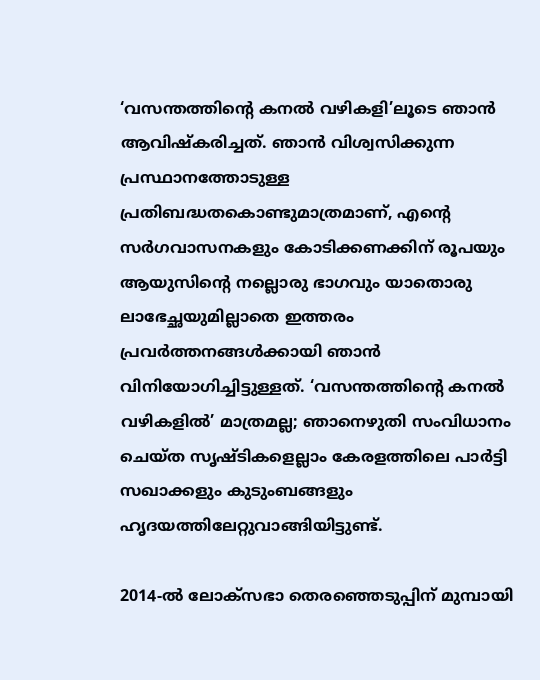‘വസന്തത്തിന്റെ കനല്‍ വഴികളി’ലൂടെ ഞാന്‍ ആവിഷ്‌കരിച്ചത്. ഞാന്‍ വിശ്വസിക്കുന്ന പ്രസ്ഥാനത്തോടുള്ള പ്രതിബദ്ധതകൊണ്ടുമാത്രമാണ്, എന്റെ സര്‍ഗവാസനകളും കോടിക്കണക്കിന് രൂപയും ആയുസിന്റെ നല്ലൊരു ഭാഗവും യാതൊരു ലാഭേച്ഛയുമില്ലാതെ ഇത്തരം പ്രവര്‍ത്തനങ്ങള്‍ക്കായി ഞാന്‍ വിനിയോഗിച്ചിട്ടുള്ളത്. ‘വസന്തത്തിന്റെ കനല്‍ വഴികളില്‍’ മാത്രമല്ല; ഞാനെഴുതി സംവിധാനം ചെയ്ത സൃഷ്ടികളെല്ലാം കേരളത്തിലെ പാര്‍ട്ടി സഖാക്കളും കുടുംബങ്ങളും ഹൃദയത്തിലേറ്റുവാങ്ങിയിട്ടുണ്ട്.

2014-ല്‍ ലോക്സഭാ തെരഞ്ഞെടുപ്പിന് മുമ്പായി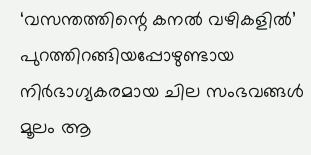‘വസന്തത്തിന്റെ കനല്‍ വഴികളില്‍’ പുറത്തിറങ്ങിയപ്പോഴുണ്ടായ നിര്‍ഭാഗ്യകരമായ ചില സംഭവങ്ങള്‍ മൂലം ആ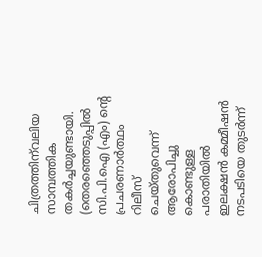ചിത്രത്തിന്‌വലിയ സാമ്പത്തിക തകര്‍ച്ചയുണ്ടായി. (തെരഞ്ഞെടുപ്പില്‍ സി.പി.ഐ (എം) ന്റെ പ്രചരണാര്‍ത്ഥം റിലീസ് ചെയ്തുവെന്ന് ആരോപിച്ചു കൊണ്ടുള്ള പരാതിയില്‍ ഇലക്ഷന്‍ കമ്മീഷന്‍ നടപടിയെ തുടര്‍ന്ന്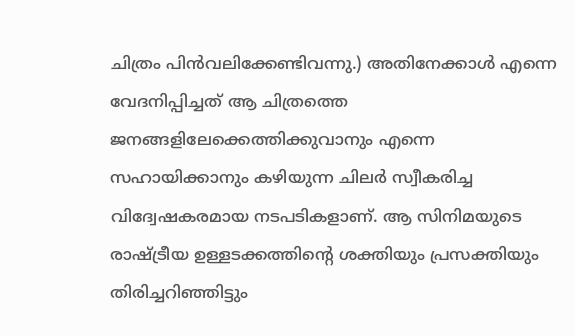ചിത്രം പിന്‍വലിക്കേണ്ടിവന്നു.) അതിനേക്കാള്‍ എന്നെ വേദനിപ്പിച്ചത് ആ ചിത്രത്തെ ജനങ്ങളിലേക്കെത്തിക്കുവാനും എന്നെ സഹായിക്കാനും കഴിയുന്ന ചിലര്‍ സ്വീകരിച്ച വിദ്വേഷകരമായ നടപടികളാണ്. ആ സിനിമയുടെ രാഷ്‌ട്രീയ ഉള്ളടക്കത്തിന്റെ ശക്തിയും പ്രസക്തിയും തിരിച്ചറിഞ്ഞിട്ടും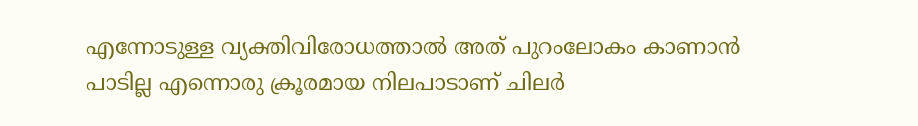എന്നോടുള്ള വ്യക്തിവിരോധത്താല്‍ അത് പുറംലോകം കാണാന്‍ പാടില്ല എന്നൊരു ക്രൂരമായ നിലപാടാണ് ചിലര്‍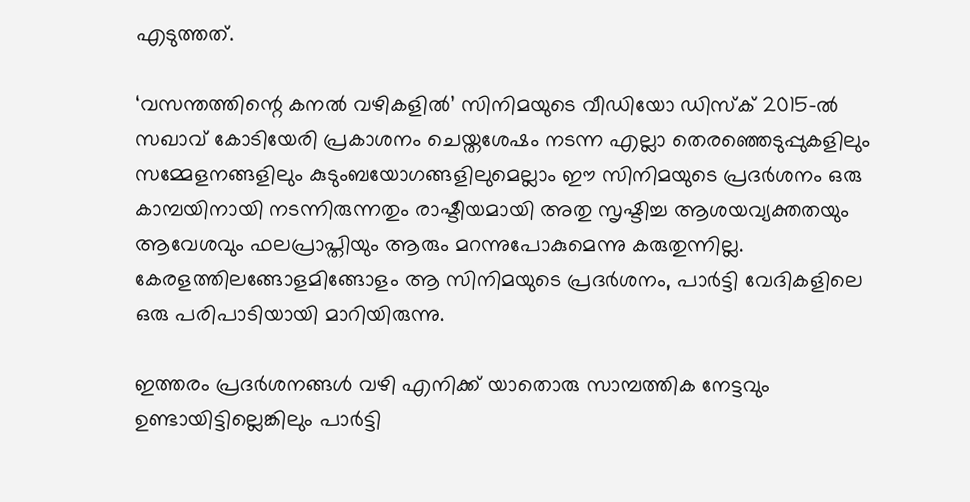എടുത്തത്.

‘വസന്തത്തിന്റെ കനല്‍ വഴികളില്‍’ സിനിമയുടെ വീഡിയോ ഡിസ്‌ക് 2015-ല്‍ സഖാവ് കോടിയേരി പ്രകാശനം ചെയ്തശേഷം നടന്ന എല്ലാ തെരഞ്ഞെടുപ്പുകളിലും സമ്മേളനങ്ങളിലും കുടുംബയോഗങ്ങളിലുമെല്ലാം ഈ സിനിമയുടെ പ്രദര്‍ശനം ഒരു കാമ്പയിനായി നടന്നിരുന്നതും രാഷ്ടീയമായി അതു സൃഷ്ടിച്ച ആശയവ്യക്തതയും ആവേശവും ഫലപ്രാപ്തിയും ആരും മറന്നുപോകുമെന്നു കരുതുന്നില്ല. കേരളത്തിലങ്ങോളമിങ്ങോളം ആ സിനിമയുടെ പ്രദര്‍ശനം, പാര്‍ട്ടി വേദികളിലെ ഒരു പരിപാടിയായി മാറിയിരുന്നു.

ഇത്തരം പ്രദര്‍ശനങ്ങള്‍ വഴി എനിക്ക് യാതൊരു സാമ്പത്തിക നേട്ടവും ഉണ്ടായിട്ടില്ലെങ്കിലും പാര്‍ട്ടി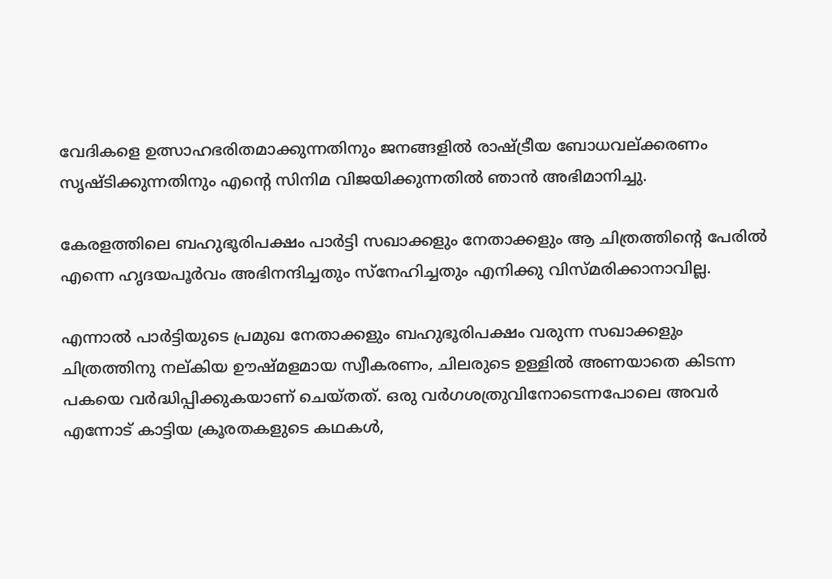വേദികളെ ഉത്സാഹഭരിതമാക്കുന്നതിനും ജനങ്ങളില്‍ രാഷ്‌ട്രീയ ബോധവല്ക്കരണം സൃഷ്ടിക്കുന്നതിനും എന്റെ സിനിമ വിജയിക്കുന്നതില്‍ ഞാന്‍ അഭിമാനിച്ചു.

കേരളത്തിലെ ബഹുഭൂരിപക്ഷം പാര്‍ട്ടി സഖാക്കളും നേതാക്കളും ആ ചിത്രത്തിന്റെ പേരില്‍ എന്നെ ഹൃദയപൂര്‍വം അഭിനന്ദിച്ചതും സ്‌നേഹിച്ചതും എനിക്കു വിസ്മരിക്കാനാവില്ല.

എന്നാല്‍ പാര്‍ട്ടിയുടെ പ്രമുഖ നേതാക്കളും ബഹുഭൂരിപക്ഷം വരുന്ന സഖാക്കളും ചിത്രത്തിനു നല്കിയ ഊഷ്മളമായ സ്വീകരണം, ചിലരുടെ ഉള്ളില്‍ അണയാതെ കിടന്ന പകയെ വര്‍ദ്ധിപ്പിക്കുകയാണ് ചെയ്തത്. ഒരു വര്‍ഗശത്രുവിനോടെന്നപോലെ അവര്‍ എന്നോട് കാട്ടിയ ക്രൂരതകളുടെ കഥകള്‍,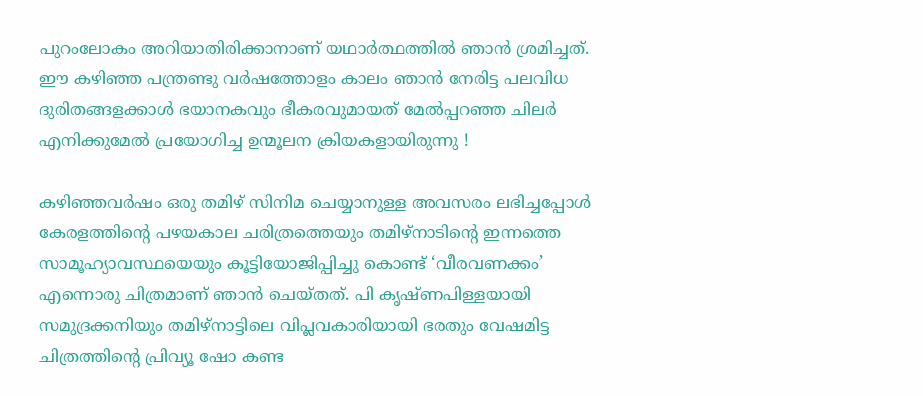പുറംലോകം അറിയാതിരിക്കാനാണ് യഥാര്‍ത്ഥത്തില്‍ ഞാന്‍ ശ്രമിച്ചത്. ഈ കഴിഞ്ഞ പന്ത്രണ്ടു വര്‍ഷത്തോളം കാലം ഞാന്‍ നേരിട്ട പലവിധ ദുരിതങ്ങളക്കാള്‍ ഭയാനകവും ഭീകരവുമായത് മേല്‍പ്പറഞ്ഞ ചിലര്‍ എനിക്കുമേല്‍ പ്രയോഗിച്ച ഉന്മൂലന ക്രിയകളായിരുന്നു !

കഴിഞ്ഞവര്‍ഷം ഒരു തമിഴ് സിനിമ ചെയ്യാനുള്ള അവസരം ലഭിച്ചപ്പോള്‍ കേരളത്തിന്റെ പഴയകാല ചരിത്രത്തെയും തമിഴ്നാടിന്റെ ഇന്നത്തെ സാമൂഹ്യാവസ്ഥയെയും കൂട്ടിയോജിപ്പിച്ചു കൊണ്ട് ‘വീരവണക്കം’ എന്നൊരു ചിത്രമാണ് ഞാന്‍ ചെയ്തത്. പി കൃഷ്ണപിള്ളയായി സമുദ്രക്കനിയും തമിഴ്‌നാട്ടിലെ വിപ്ലവകാരിയായി ഭരതും വേഷമിട്ട ചിത്രത്തിന്റെ പ്രിവ്യൂ ഷോ കണ്ട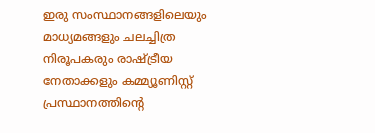ഇരു സംസ്ഥാനങ്ങളിലെയും മാധ്യമങ്ങളും ചലച്ചിത്ര നിരൂപകരും രാഷ്‌ട്രീയ നേതാക്കളും കമ്മ്യൂണിസ്റ്റ് പ്രസ്ഥാനത്തിന്റെ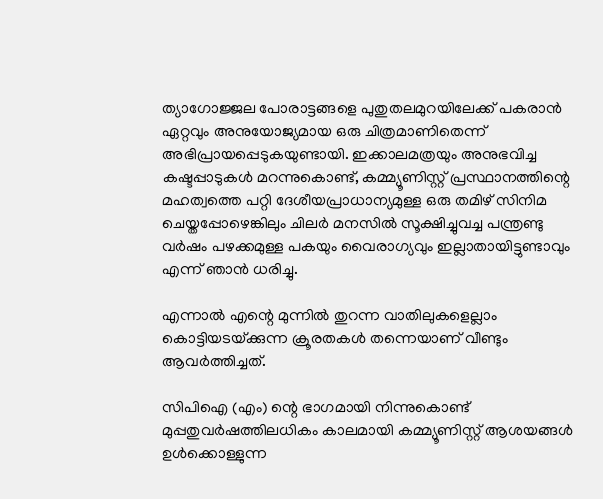ത്യാഗോജ്ജല പോരാട്ടങ്ങളെ പുതുതലമുറയിലേക്ക് പകരാന്‍ ഏറ്റവും അനുയോജ്യമായ ഒരു ചിത്രമാണിതെന്ന് അഭിപ്രായപ്പെടുകയുണ്ടായി. ഇക്കാലമത്രയും അനുഭവിച്ച കഷ്ടപ്പാടുകള്‍ മറന്നുകൊണ്ട്, കമ്മ്യൂണിസ്റ്റ് പ്രസ്ഥാനത്തിന്റെ മഹത്വത്തെ പറ്റി ദേശീയപ്രാധാന്യമുള്ള ഒരു തമിഴ് സിനിമ ചെയ്തപ്പോഴെങ്കിലും ചിലര്‍ മനസില്‍ സൂക്ഷിച്ചുവച്ച പന്ത്രണ്ടു വര്‍ഷം പഴക്കമുള്ള പകയും വൈരാഗ്യവും ഇല്ലാതായിട്ടുണ്ടാവും എന്ന് ഞാന്‍ ധരിച്ചു.

എന്നാല്‍ എന്റെ മുന്നില്‍ തുറന്ന വാതിലുകളെല്ലാം കൊട്ടിയടയ്‌ക്കുന്ന ക്രൂരതകള്‍ തന്നെയാണ് വീണ്ടും ആവര്‍ത്തിച്ചത്.

സിപിഐ (എം) ന്റെ ഭാഗമായി നിന്നുകൊണ്ട് മുപ്പതുവര്‍ഷത്തിലധികം കാലമായി കമ്മ്യൂണിസ്റ്റ് ആശയങ്ങള്‍ ഉള്‍ക്കൊള്ളുന്ന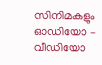സിനിമകളും ഓഡിയോ – വീഡിയോ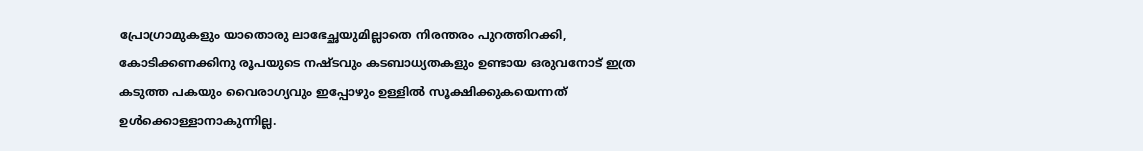പ്രോഗ്രാമുകളും യാതൊരു ലാഭേച്ഛയുമില്ലാതെ നിരന്തരം പുറത്തിറക്കി, കോടിക്കണക്കിനു രൂപയുടെ നഷ്ടവും കടബാധ്യതകളും ഉണ്ടായ ഒരുവനോട് ഇത്ര കടുത്ത പകയും വൈരാഗ്യവും ഇപ്പോഴും ഉള്ളില്‍ സൂക്ഷിക്കുകയെന്നത് ഉള്‍ക്കൊള്ളാനാകുന്നില്ല.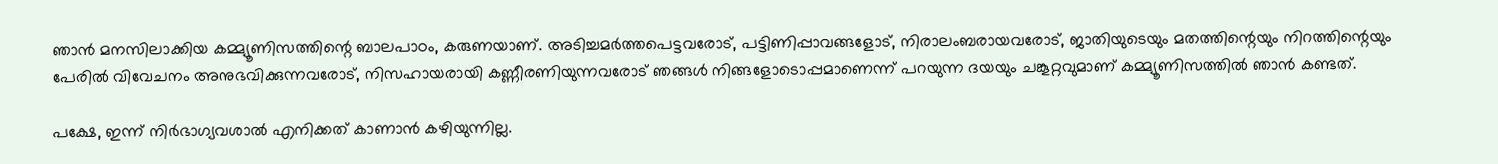ഞാന്‍ മനസിലാക്കിയ കമ്മ്യൂണിസത്തിന്റെ ബാലപാഠം, കരുണയാണ്. അടിച്ചമര്‍ത്തപെട്ടവരോട്, പട്ടിണിപ്പാവങ്ങളോട്, നിരാലംബരായവരോട്, ജാതിയുടെയും മതത്തിന്റെയും നിറത്തിന്റെയും പേരില്‍ വിവേചനം അനുഭവിക്കുന്നവരോട്, നിസഹായരായി കണ്ണീരണിയുന്നവരോട് ഞങ്ങള്‍ നിങ്ങളോടൊപ്പമാണെന്ന് പറയുന്ന ദയയും ചങ്കൂറ്റവുമാണ് കമ്മ്യൂണിസത്തില്‍ ഞാന്‍ കണ്ടത്.

പക്ഷേ, ഇന്ന് നിര്‍ഭാഗ്യവശാല്‍ എനിക്കത് കാണാന്‍ കഴിയുന്നില്ല.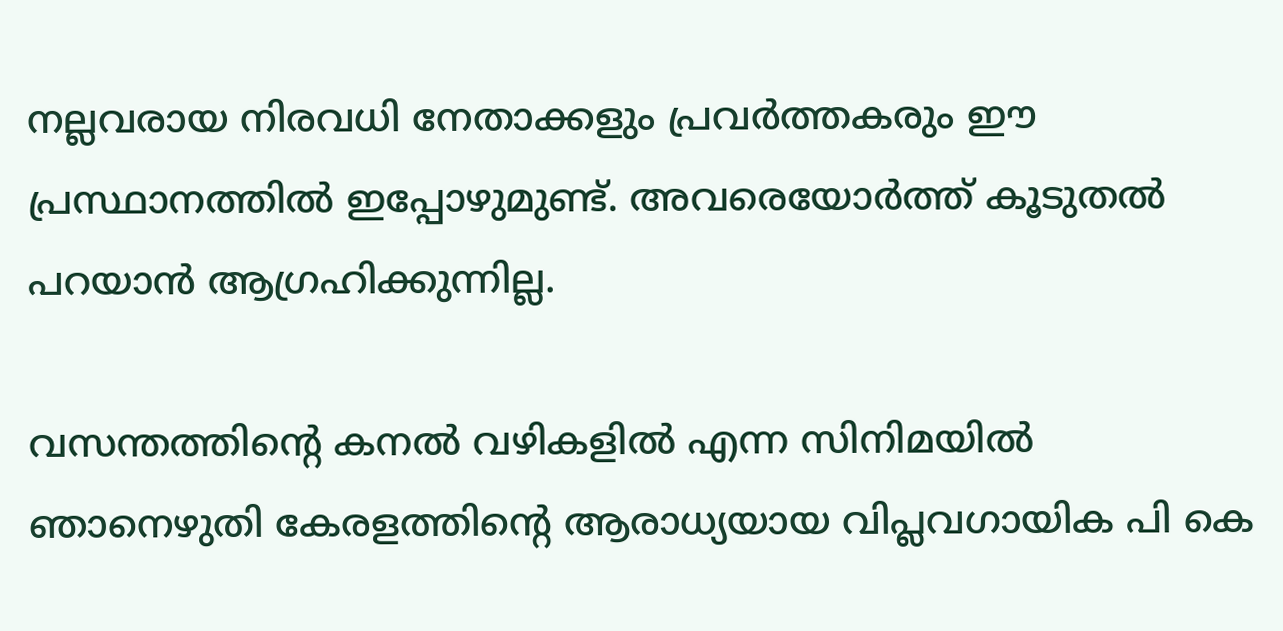നല്ലവരായ നിരവധി നേതാക്കളും പ്രവര്‍ത്തകരും ഈ പ്രസ്ഥാനത്തില്‍ ഇപ്പോഴുമുണ്ട്. അവരെയോര്‍ത്ത് കൂടുതല്‍ പറയാന്‍ ആഗ്രഹിക്കുന്നില്ല.

വസന്തത്തിന്റെ കനല്‍ വഴികളില്‍ എന്ന സിനിമയില്‍ ഞാനെഴുതി കേരളത്തിന്റെ ആരാധ്യയായ വിപ്ലവഗായിക പി കെ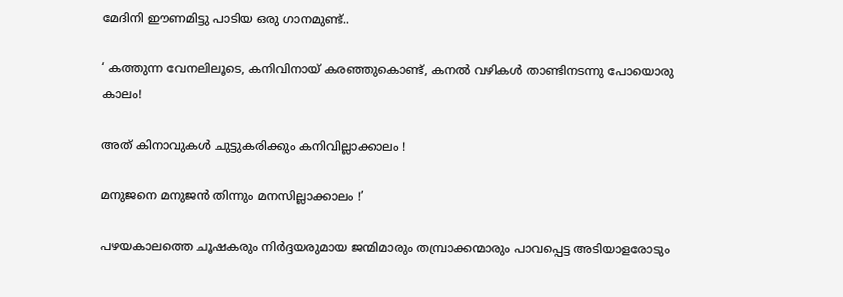മേദിനി ഈണമിട്ടു പാടിയ ഒരു ഗാനമുണ്ട്..

‘ കത്തുന്ന വേനലിലൂടെ, കനിവിനായ് കരഞ്ഞുകൊണ്ട്, കനല്‍ വഴികള്‍ താണ്ടിനടന്നു പോയൊരു കാലം!

അത് കിനാവുകള്‍ ചുട്ടുകരിക്കും കനിവില്ലാക്കാലം !

മനുജനെ മനുജന്‍ തിന്നും മനസില്ലാക്കാലം !’

പഴയകാലത്തെ ചൂഷകരും നിര്‍ദ്ദയരുമായ ജന്മിമാരും തമ്പ്രാക്കന്മാരും പാവപ്പെട്ട അടിയാളരോടും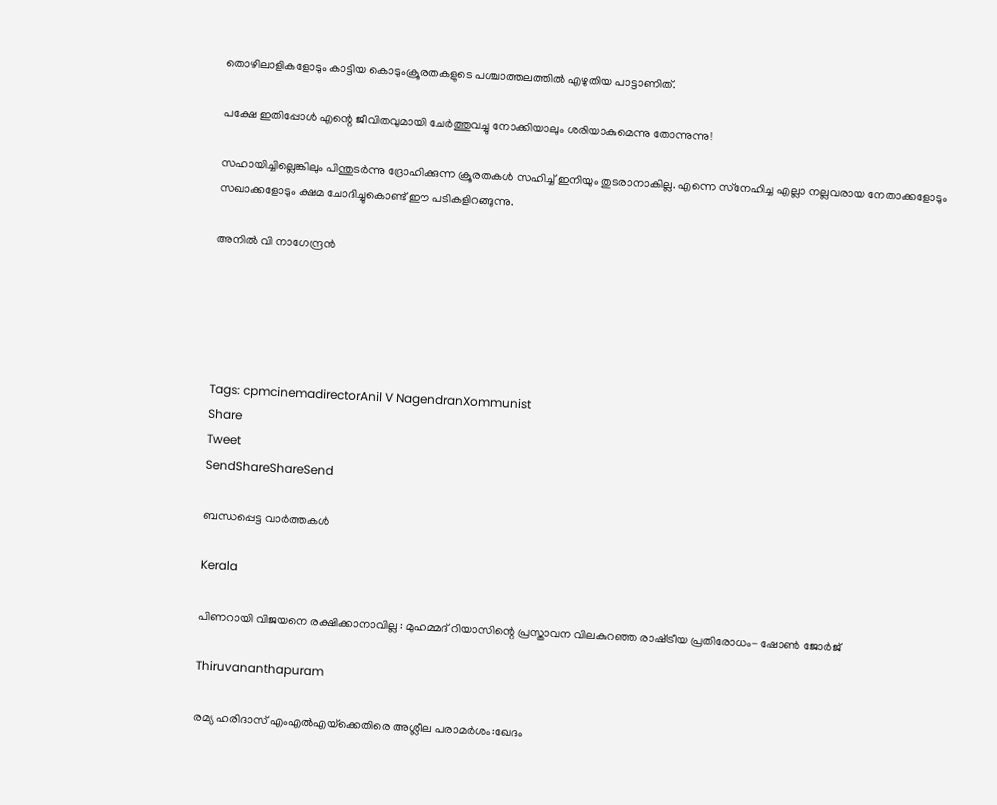തൊഴിലാളികളോടും കാട്ടിയ കൊടുംക്രൂരതകളുടെ പശ്ചാത്തലത്തില്‍ എഴുതിയ പാട്ടാണിത്.

പക്ഷേ ഇതിപ്പോള്‍ എന്റെ ജീവിതവുമായി ചേര്‍ത്തുവച്ചു നോക്കിയാലും ശരിയാകുമെന്നു തോന്നുന്നു!

സഹായിച്ചില്ലെങ്കിലും പിന്തുടര്‍ന്നു ദ്രോഹിക്കുന്ന ക്രൂരതകള്‍ സഹിച്ച് ഇനിയും തുടരാനാകില്ല. എന്നെ സ്‌നേഹിച്ച എല്ലാ നല്ലവരായ നേതാക്കളോടും സഖാക്കളോടും ക്ഷമ ചോദിച്ചുകൊണ്ട് ഈ പടികളിറങ്ങുന്നു.

അനില്‍ വി നാഗേന്ദ്രന്‍





Tags: cpmcinemadirectorAnil V NagendranXommunist
Share
Tweet
SendShareShareSend

ബന്ധപ്പെട്ട വാര്‍ത്തകള്‍

Kerala

പിണറായി വിജയനെ രക്ഷിക്കാനാവില്ല : മുഹമ്മദ് റിയാസിന്റെ പ്രസ്താവന വിലകുറഞ്ഞ രാഷ്‌ട്രീയ പ്രതിരോധം- ഷോണ്‍ ജോര്‍ജ്

Thiruvananthapuram

രമ്യ ഹരിദാസ് എംഎല്‍എയ്‌ക്കെതിരെ അശ്ലീല പരാമര്‍ശം:ഖേദം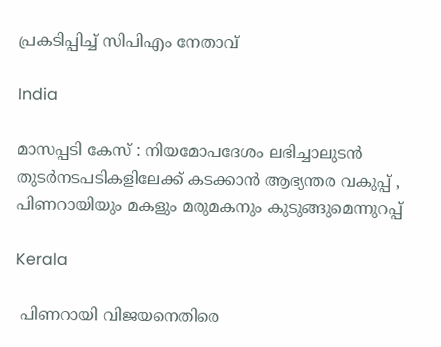പ്രകടിപ്പിച്ച് സിപിഎം നേതാവ്

India

മാസപ്പടി കേസ് : നിയമോപദേശം ലഭിച്ചാലുടന്‍ തുടര്‍നടപടികളിലേക്ക് കടക്കാന്‍ ആഭ്യന്തര വകുപ്പ് , പിണറായിയും മകളും മരുമകനും കുടുങ്ങുമെന്നുറപ്പ്

Kerala

 പിണറായി വിജയനെതിരെ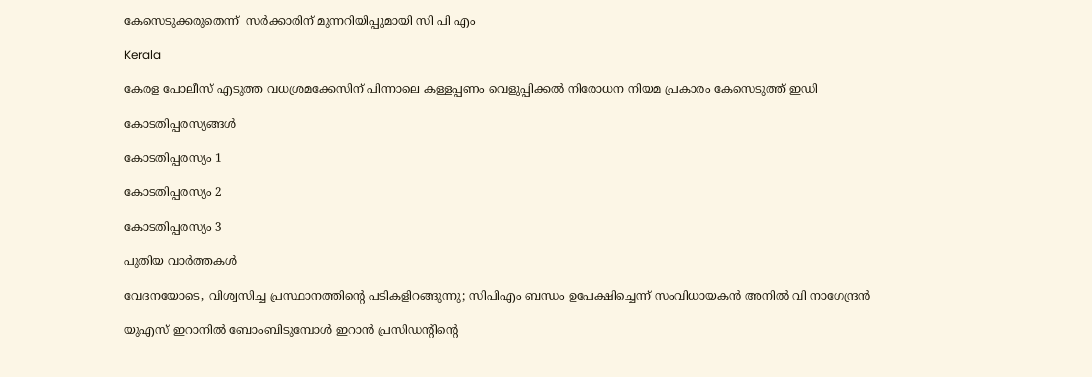കേസെടുക്കരുതെന്ന്  സര്‍ക്കാരിന് മുന്നറിയിപ്പുമായി സി പി എം

Kerala

കേരള പോലീസ് എടുത്ത വധശ്രമക്കേസിന് പിന്നാലെ കള്ളപ്പണം വെളുപ്പിക്കല്‍ നിരോധന നിയമ പ്രകാരം കേസെടുത്ത് ഇഡി

കോടതിപ്പരസ്യങ്ങള്‍

കോടതിപ്പരസ്യം 1

കോടതിപ്പരസ്യം 2

കോടതിപ്പരസ്യം 3

പുതിയ വാര്‍ത്തകള്‍

വേദനയോടെ, വിശ്വസിച്ച പ്രസ്ഥാനത്തിന്റെ പടികളിറങ്ങുന്നു; സിപിഎം ബന്ധം ഉപേക്ഷിച്ചെന്ന് സംവിധായകന്‍ അനില്‍ വി നാഗേന്ദ്രന്‍

യുഎസ് ഇറാനില്‍ ബോംബിടുമ്പോള്‍ ഇറാന്‍ പ്രസിഡന്‍റിന്റെ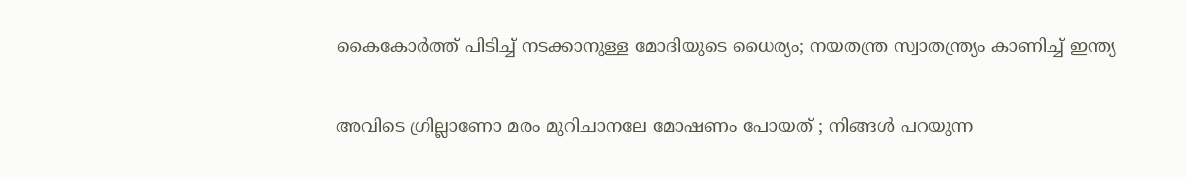കൈകോര്‍ത്ത് പിടിച്ച് നടക്കാനുള്ള മോദിയുടെ ധൈര്യം; നയതന്ത്ര സ്വാതന്ത്ര്യം കാണിച്ച് ഇന്ത്യ

അവിടെ ഗ്രില്ലാണോ മരം മുറിചാനലേ മോഷണം പോയത് ; നിങ്ങൾ പറയുന്ന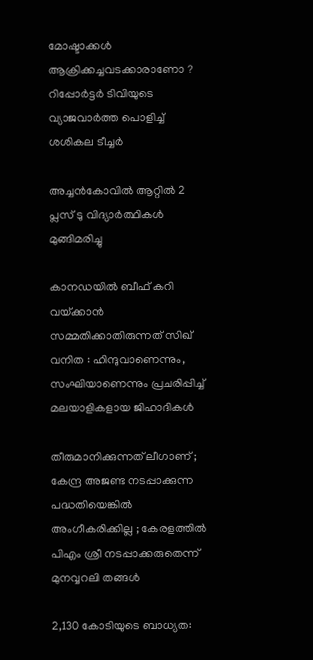മോഷ്ടാക്കൾ ആക്രിക്കച്ചവടക്കാരാണോ ? റിപ്പോർട്ടർ ടിവിയുടെ വ്യാജവാർത്ത പൊളിച്ച് ശശികല ടീച്ചർ

അച്ചന്‍കോവില്‍ ആറ്റില്‍ 2 പ്ലസ് ടു വിദ്യാര്‍ത്ഥികള്‍ മുങ്ങിമരിച്ചു

കാനഡയിൽ ബീഫ് കറി വയ്‌ക്കാൻ സമ്മതിക്കാതിരുന്നത് സിഖ് വനിത : ഹിന്ദുവാണെന്നും, സംഘിയാണെന്നും പ്രചരിപ്പിച്ച് മലയാളികളായ ജിഹാദികൾ

തീരുമാനിക്കുന്നത് ലീഗാണ് ; കേന്ദ്ര അജണ്ട നടപ്പാക്കുന്ന പദ്ധതിയെങ്കിൽ അംഗീകരിക്കില്ല ; കേരളത്തിൽ പിഎം ശ്രീ നടപ്പാക്കരുതെന്ന് മുനവ്വറലി തങ്ങൾ

2,130 കോടിയുടെ ബാധ്യത: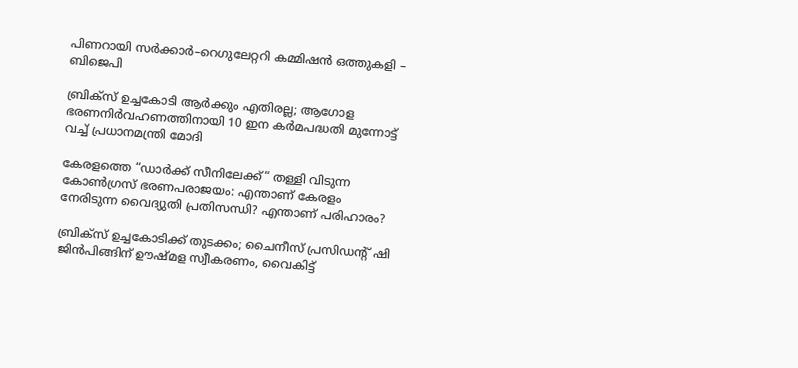പിണറായി സർക്കാർ–റെഗുലേറ്ററി കമ്മിഷൻ ഒത്തുകളി – ബിജെപി

ബ്രിക്സ് ഉച്ചകോടി ആർക്കും എതിരല്ല; ആഗോള ഭരണനിർവഹണത്തിനായി 10 ഇന കർമപദ്ധതി മുന്നോട്ട് വച്ച് പ്രധാനമന്ത്രി മോദി

കേരളത്തെ “ഡാർക്ക് സീനിലേക്ക്“ തള്ളി വിടുന്ന കോൺഗ്രസ് ഭരണപരാജയം: എന്താണ് കേരളം നേരിടുന്ന വൈദ്യുതി പ്രതിസന്ധി? എന്താണ് പരിഹാരം?

ബ്രിക്സ് ഉച്ചകോടിക്ക് തുടക്കം; ചൈനീസ് പ്രസിഡന്റ് ഷി ജിൻപിങ്ങിന് ഊഷ്മള സ്വീകരണം, വൈകിട്ട്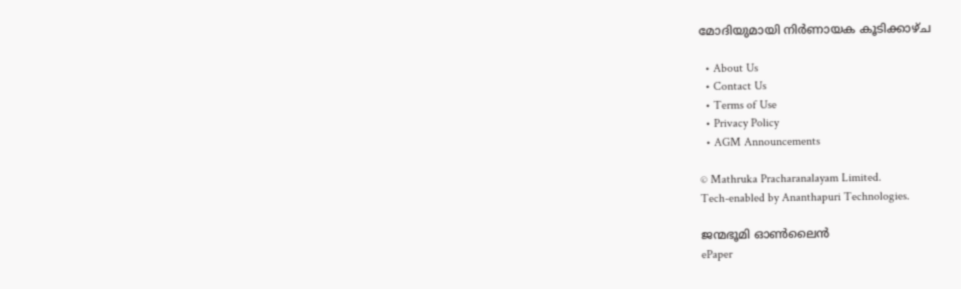മോദിയുമായി നിർണായക കൂടിക്കാഴ്ച

  • About Us
  • Contact Us
  • Terms of Use
  • Privacy Policy
  • AGM Announcements

© Mathruka Pracharanalayam Limited.
Tech-enabled by Ananthapuri Technologies.

ജന്മഭൂമി ഓണ്‍ലൈന്‍
ePaper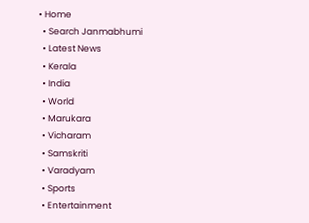• Home
  • Search Janmabhumi
  • Latest News
  • Kerala
  • India
  • World
  • Marukara
  • Vicharam
  • Samskriti
  • Varadyam
  • Sports
  • Entertainment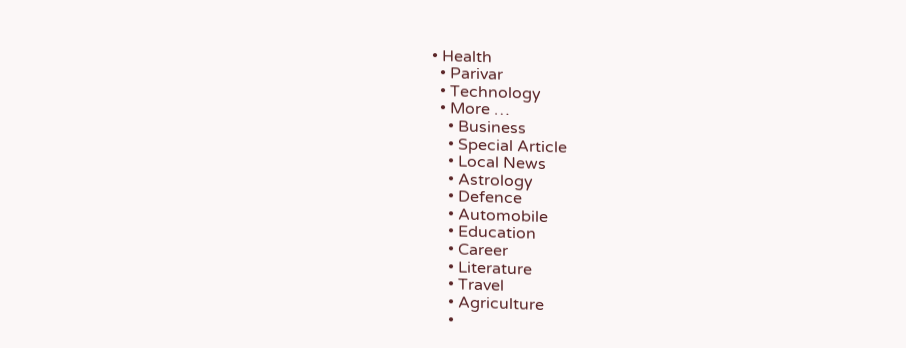• Health
  • Parivar
  • Technology
  • More …
    • Business
    • Special Article
    • Local News
    • Astrology
    • Defence
    • Automobile
    • Education
    • Career
    • Literature
    • Travel
    • Agriculture
    •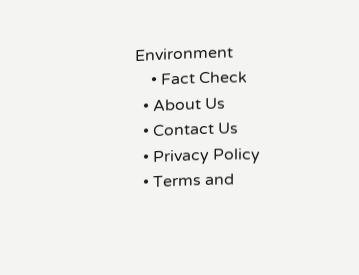Environment
    • Fact Check
  • About Us
  • Contact Us
  • Privacy Policy
  • Terms and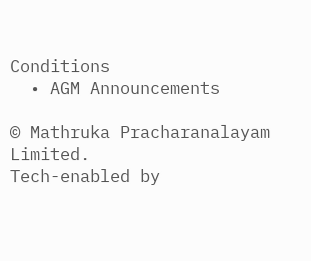Conditions
  • AGM Announcements

© Mathruka Pracharanalayam Limited.
Tech-enabled by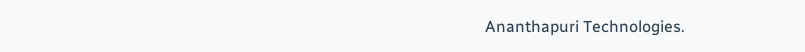Ananthapuri Technologies.